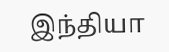இந்தியா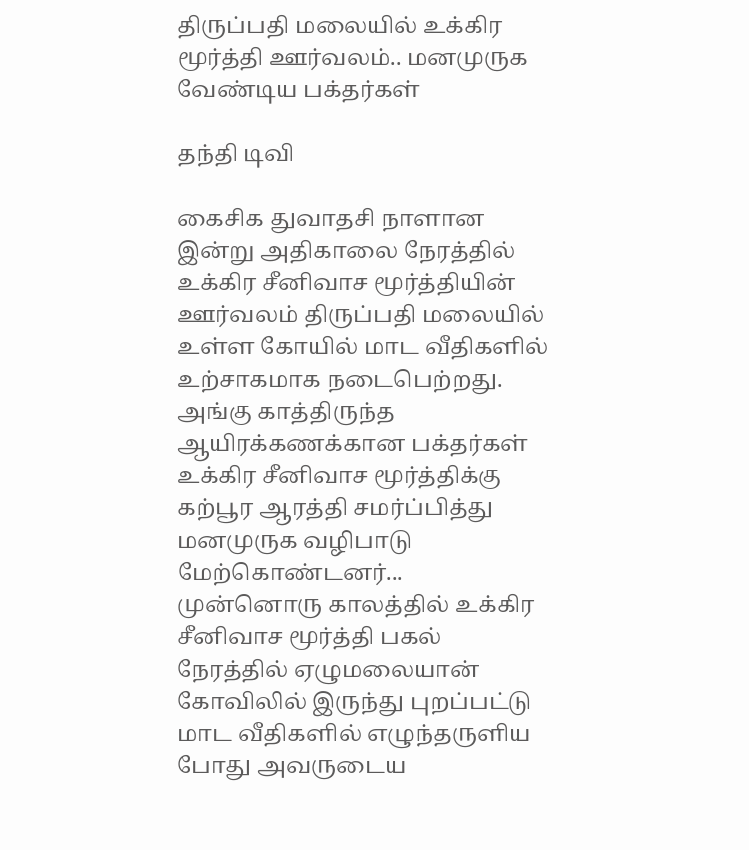திருப்பதி மலையில் உக்கிர மூர்த்தி ஊர்வலம்.. மனமுருக வேண்டிய பக்தர்கள்

தந்தி டிவி

கைசிக துவாதசி நாளான இன்று அதிகாலை நேரத்தில் உக்கிர சீனிவாச மூர்த்தியின் ஊர்வலம் திருப்பதி மலையில் உள்ள கோயில் மாட வீதிகளில் உற்சாகமாக நடைபெற்றது. அங்கு காத்திருந்த ஆயிரக்கணக்கான பக்தர்கள் உக்கிர சீனிவாச மூர்த்திக்கு கற்பூர ஆரத்தி சமர்ப்பித்து மனமுருக வழிபாடு மேற்கொண்டனர்... முன்னொரு காலத்தில் உக்கிர சீனிவாச மூர்த்தி பகல் நேரத்தில் ஏழுமலையான் கோவிலில் இருந்து புறப்பட்டு மாட வீதிகளில் எழுந்தருளிய போது அவருடைய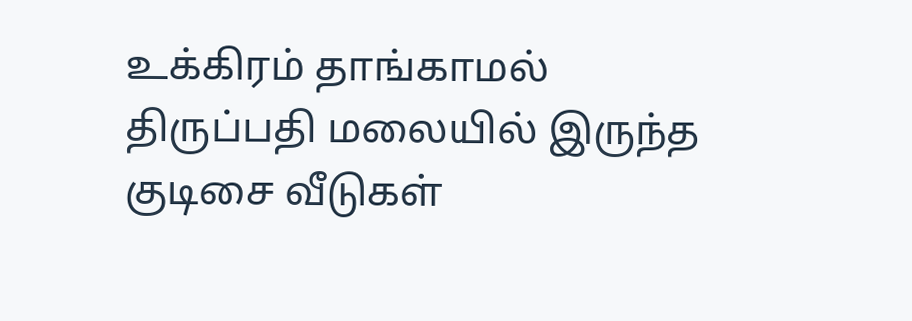உக்கிரம் தாங்காமல் திருப்பதி மலையில் இருந்த குடிசை வீடுகள்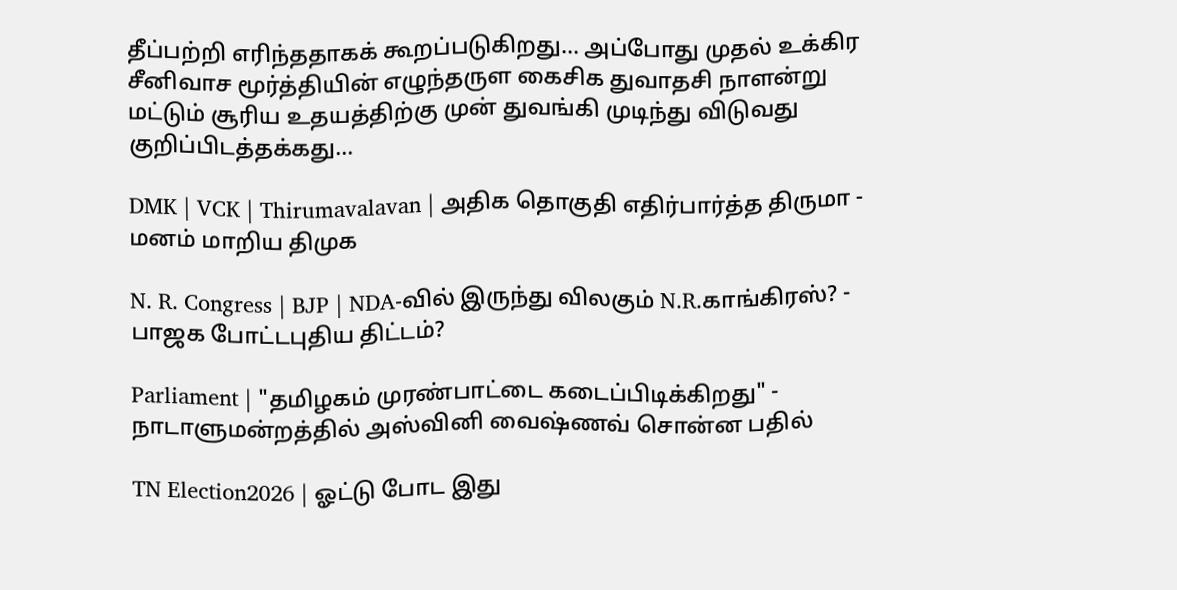தீப்பற்றி எரிந்ததாகக் கூறப்படுகிறது... அப்போது முதல் உக்கிர சீனிவாச மூர்த்தியின் எழுந்தருள கைசிக துவாதசி நாளன்று மட்டும் சூரிய உதயத்திற்கு முன் துவங்கி முடிந்து விடுவது குறிப்பிடத்தக்கது...

DMK | VCK | Thirumavalavan | அதிக தொகுதி எதிர்பார்த்த திருமா - மனம் மாறிய திமுக

N. R. Congress | BJP | NDA-வில் இருந்து விலகும் N.R.காங்கிரஸ்? - பாஜக போட்டபுதிய திட்டம்?

Parliament | "தமிழகம் முரண்பாட்டை கடைப்பிடிக்கிறது" - நாடாளுமன்றத்தில் அஸ்வினி வைஷ்ணவ் சொன்ன பதில்

TN Election2026 | ஓட்டு போட இது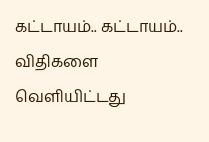கட்டாயம்.. கட்டாயம்.. விதிகளை வெளியிட்டது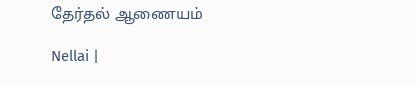தேர்தல் ஆணையம்

Nellai |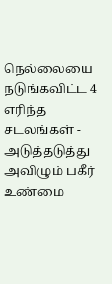நெல்லையை நடுங்கவிட்ட 4 எரிந்த சடலங்கள் - அடுத்தடுத்து அவிழும் பகீர் உண்மை